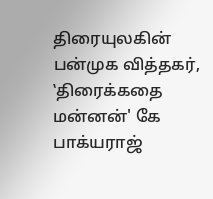திரையுலகின் பன்முக வித்தகர், ‛திரைக்கதை மன்னன்' கே பாக்யராஜ்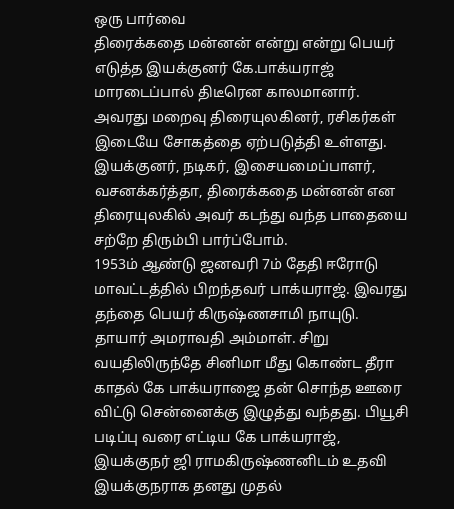ஒரு பார்வை
திரைக்கதை மன்னன் என்று என்று பெயர் எடுத்த இயக்குனர் கே.பாக்யராஜ் மாரடைப்பால் திடீரென காலமானார். அவரது மறைவு திரையுலகினர், ரசிகர்கள் இடையே சோகத்தை ஏற்படுத்தி உள்ளது. இயக்குனர், நடிகர், இசையமைப்பாளர், வசனக்கர்த்தா, திரைக்கதை மன்னன் என திரையுலகில் அவர் கடந்து வந்த பாதையை சற்றே திரும்பி பார்ப்போம்.
1953ம் ஆண்டு ஜனவரி 7ம் தேதி ஈரோடு மாவட்டத்தில் பிறந்தவர் பாக்யராஜ். இவரது தந்தை பெயர் கிருஷ்ணசாமி நாயுடு. தாயார் அமராவதி அம்மாள். சிறு வயதிலிருந்தே சினிமா மீது கொண்ட தீரா காதல் கே பாக்யராஜை தன் சொந்த ஊரை விட்டு சென்னைக்கு இழுத்து வந்தது. பியூசி படிப்பு வரை எட்டிய கே பாக்யராஜ், இயக்குநர் ஜி ராமகிருஷ்ணனிடம் உதவி இயக்குநராக தனது முதல்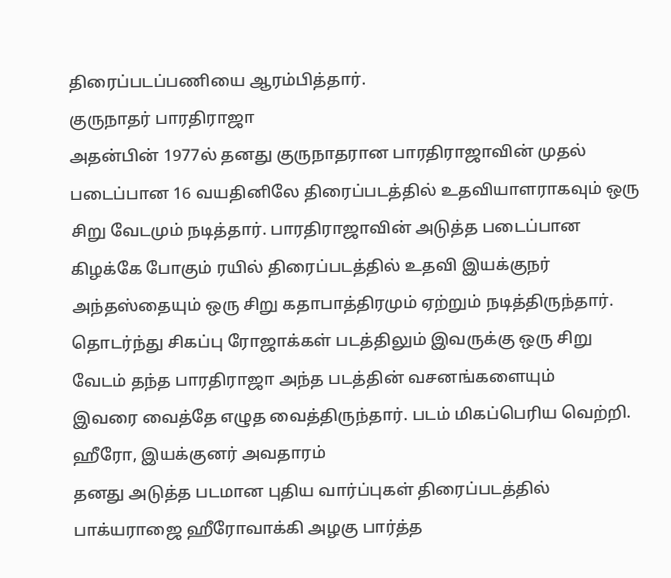திரைப்படப்பணியை ஆரம்பித்தார்.
குருநாதர் பாரதிராஜா
அதன்பின் 1977ல் தனது குருநாதரான பாரதிராஜாவின் முதல் படைப்பான 16 வயதினிலே திரைப்படத்தில் உதவியாளராகவும் ஒரு சிறு வேடமும் நடித்தார். பாரதிராஜாவின் அடுத்த படைப்பான கிழக்கே போகும் ரயில் திரைப்படத்தில் உதவி இயக்குநர் அந்தஸ்தையும் ஒரு சிறு கதாபாத்திரமும் ஏற்றும் நடித்திருந்தார். தொடர்ந்து சிகப்பு ரோஜாக்கள் படத்திலும் இவருக்கு ஒரு சிறு வேடம் தந்த பாரதிராஜா அந்த படத்தின் வசனங்களையும்
இவரை வைத்தே எழுத வைத்திருந்தார். படம் மிகப்பெரிய வெற்றி.
ஹீரோ, இயக்குனர் அவதாரம்
தனது அடுத்த படமான புதிய வார்ப்புகள் திரைப்படத்தில் பாக்யராஜை ஹீரோவாக்கி அழகு பார்த்த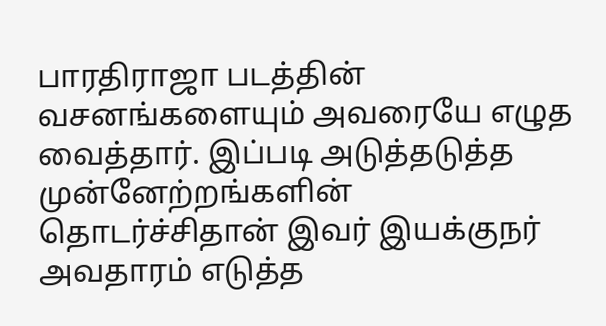பாரதிராஜா படத்தின் வசனங்களையும் அவரையே எழுத வைத்தார். இப்படி அடுத்தடுத்த முன்னேற்றங்களின் தொடர்ச்சிதான் இவர் இயக்குநர் அவதாரம் எடுத்த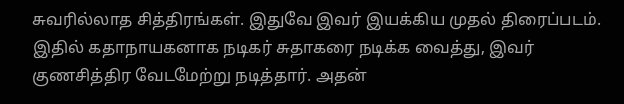சுவரில்லாத சித்திரங்கள். இதுவே இவர் இயக்கிய முதல் திரைப்படம். இதில் கதாநாயகனாக நடிகர் சுதாகரை நடிக்க வைத்து, இவர் குணசித்திர வேடமேற்று நடித்தார். அதன்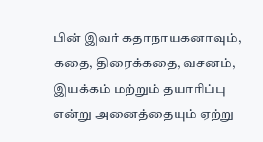பின் இவர் கதாநாயகனாவும், கதை, திரைக்கதை, வசனம், இயக்கம் மற்றும் தயாரிப்பு என்று அனைத்தையும் ஏற்று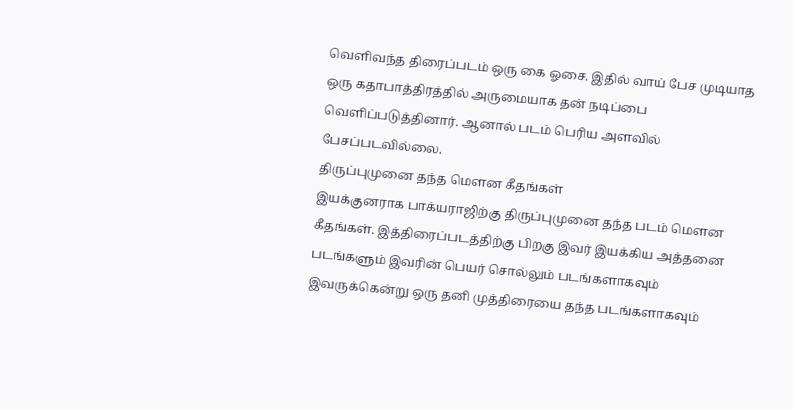வெளிவந்த திரைப்படம் ஒரு கை ஓசை. இதில் வாய் பேச முடியாத ஒரு கதாபாத்திரத்தில் அருமையாக தன் நடிப்பை வெளிப்படுத்தினார். ஆனால் படம் பெரிய அளவில் பேசப்படவில்லை.
திருப்புமுனை தந்த மெளன கீதங்கள்
இயக்குனராக பாக்யராஜிற்கு திருப்புமுனை தந்த படம் மௌன கீதங்கள். இத்திரைப்படத்திற்கு பிறகு இவர் இயக்கிய அத்தனை படங்களும் இவரின் பெயர் சொல்லும் படங்களாகவும் இவருக்கென்று ஒரு தனி முத்திரையை தந்த படங்களாகவும்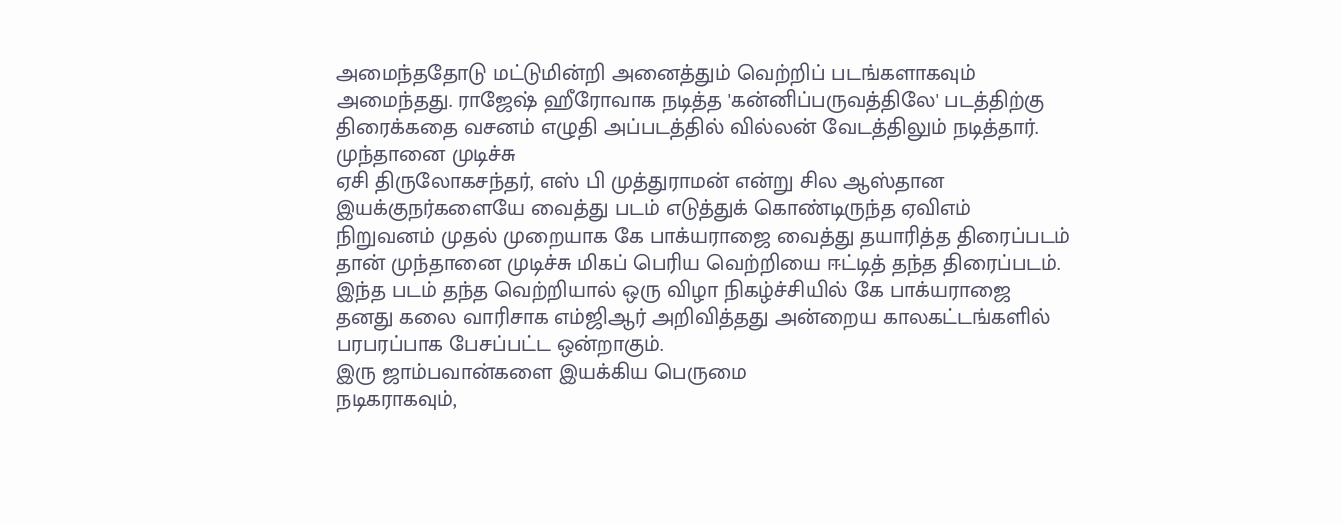அமைந்ததோடு மட்டுமின்றி அனைத்தும் வெற்றிப் படங்களாகவும் அமைந்தது. ராஜேஷ் ஹீரோவாக நடித்த 'கன்னிப்பருவத்திலே' படத்திற்கு திரைக்கதை வசனம் எழுதி அப்படத்தில் வில்லன் வேடத்திலும் நடித்தார்.
முந்தானை முடிச்சு
ஏசி திருலோகசந்தர், எஸ் பி முத்துராமன் என்று சில ஆஸ்தான இயக்குநர்களையே வைத்து படம் எடுத்துக் கொண்டிருந்த ஏவிஎம் நிறுவனம் முதல் முறையாக கே பாக்யராஜை வைத்து தயாரித்த திரைப்படம் தான் முந்தானை முடிச்சு மிகப் பெரிய வெற்றியை ஈட்டித் தந்த திரைப்படம். இந்த படம் தந்த வெற்றியால் ஒரு விழா நிகழ்ச்சியில் கே பாக்யராஜை தனது கலை வாரிசாக எம்ஜிஆர் அறிவித்தது அன்றைய காலகட்டங்களில் பரபரப்பாக பேசப்பட்ட ஒன்றாகும்.
இரு ஜாம்பவான்களை இயக்கிய பெருமை
நடிகராகவும்,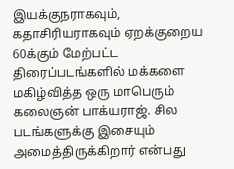இயக்குநராகவும், கதாசிரியராகவும் ஏறக்குறைய 60க்கும் மேற்பட்ட திரைப்படங்களில் மக்களை மகிழ்வித்த ஒரு மாபெரும் கலைஞன் பாக்யராஜ். சில படங்களுக்கு இசையும் அமைத்திருக்கிறார் என்பது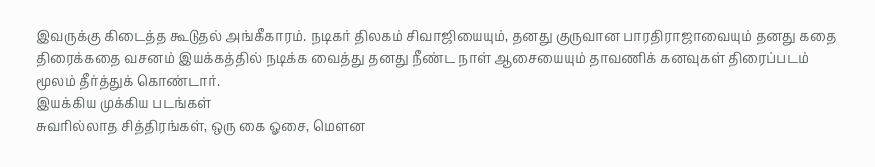இவருக்கு கிடைத்த கூடுதல் அங்கீகாரம். நடிகர் திலகம் சிவாஜியையும், தனது குருவான பாரதிராஜாவையும் தனது கதை திரைக்கதை வசனம் இயக்கத்தில் நடிக்க வைத்து தனது நீண்ட நாள் ஆசையையும் தாவணிக் கனவுகள் திரைப்படம் மூலம் தீர்த்துக் கொண்டார்.
இயக்கிய முக்கிய படங்கள்
சுவரில்லாத சித்திரங்கள், ஒரு கை ஓசை, மௌன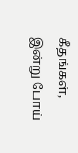கீதங்கள், இன்று போய்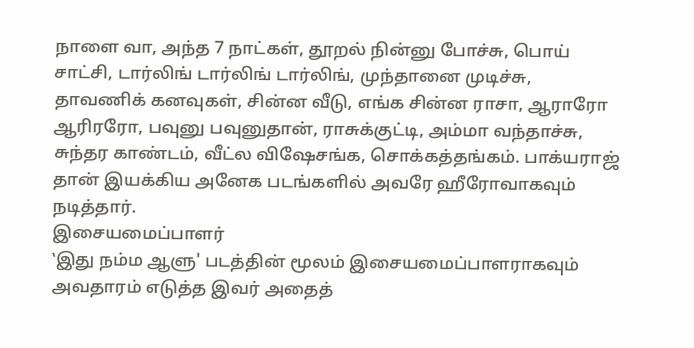நாளை வா, அந்த 7 நாட்கள், தூறல் நின்னு போச்சு, பொய் சாட்சி, டார்லிங் டார்லிங் டார்லிங், முந்தானை முடிச்சு, தாவணிக் கனவுகள், சின்ன வீடு, எங்க சின்ன ராசா, ஆராரோ ஆரிரரோ, பவுனு பவுனுதான், ராசுக்குட்டி, அம்மா வந்தாச்சு, சுந்தர காண்டம், வீட்ல விஷேசங்க, சொக்கத்தங்கம். பாக்யராஜ் தான் இயக்கிய அனேக படங்களில் அவரே ஹீரோவாகவும் நடித்தார்.
இசையமைப்பாளர்
‛இது நம்ம ஆளு' படத்தின் மூலம் இசையமைப்பாளராகவும் அவதாரம் எடுத்த இவர் அதைத்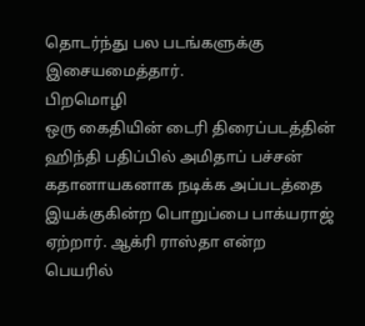தொடர்ந்து பல படங்களுக்கு இசையமைத்தார்.
பிறமொழி
ஒரு கைதியின் டைரி திரைப்படத்தின் ஹிந்தி பதிப்பில் அமிதாப் பச்சன் கதானாயகனாக நடிக்க அப்படத்தை இயக்குகின்ற பொறுப்பை பாக்யராஜ் ஏற்றார். ஆக்ரி ராஸ்தா என்ற பெயரில்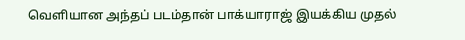வெளியான அந்தப் படம்தான் பாக்யாராஜ் இயக்கிய முதல்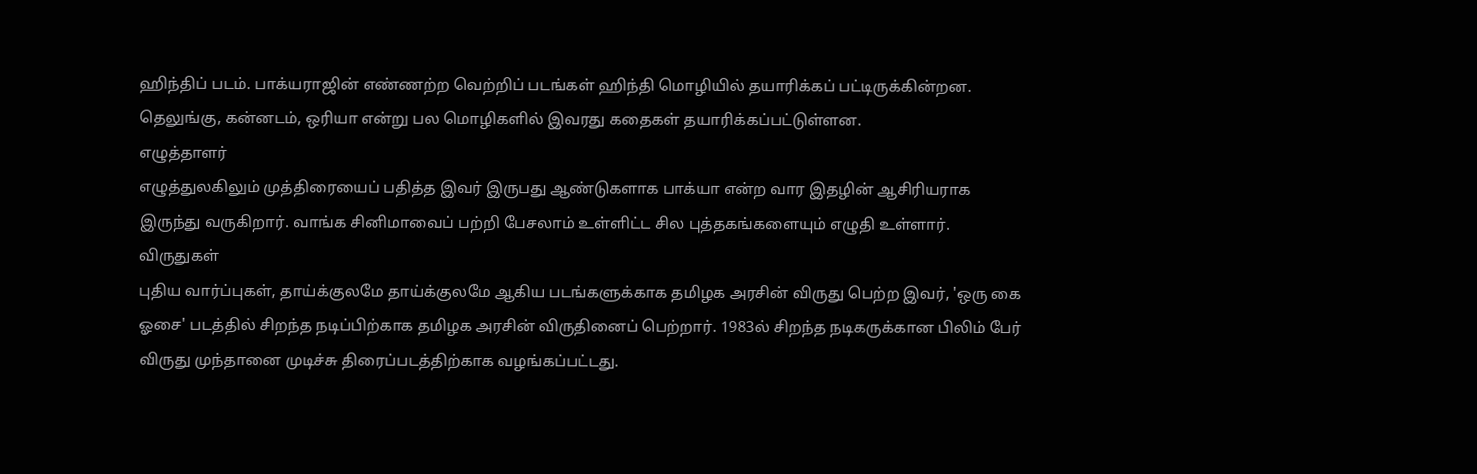ஹிந்திப் படம். பாக்யராஜின் எண்ணற்ற வெற்றிப் படங்கள் ஹிந்தி மொழியில் தயாரிக்கப் பட்டிருக்கின்றன. தெலுங்கு, கன்னடம், ஒரியா என்று பல மொழிகளில் இவரது கதைகள் தயாரிக்கப்பட்டுள்ளன.
எழுத்தாளர்
எழுத்துலகிலும் முத்திரையைப் பதித்த இவர் இருபது ஆண்டுகளாக பாக்யா என்ற வார இதழின் ஆசிரியராக இருந்து வருகிறார். வாங்க சினிமாவைப் பற்றி பேசலாம் உள்ளிட்ட சில புத்தகங்களையும் எழுதி உள்ளார்.
விருதுகள்
புதிய வார்ப்புகள், தாய்க்குலமே தாய்க்குலமே ஆகிய படங்களுக்காக தமிழக அரசின் விருது பெற்ற இவர், 'ஒரு கை ஓசை' படத்தில் சிறந்த நடிப்பிற்காக தமிழக அரசின் விருதினைப் பெற்றார். 1983ல் சிறந்த நடிகருக்கான பிலிம் பேர் விருது முந்தானை முடிச்சு திரைப்படத்திற்காக வழங்கப்பட்டது.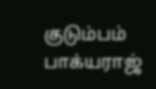குடும்பம்
பாக்யராஜ்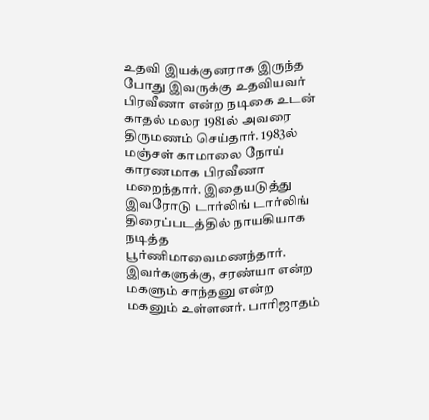உதவி இயக்குனராக இருந்த போது இவருக்கு உதவியவர் பிரவீணா என்ற நடிகை உடன் காதல் மலர 1981ல் அவரை திருமணம் செய்தார். 1983ல் மஞ்சள் காமாலை நோய் காரணமாக பிரவீணா மறைந்தார். இதையடுத்து இவரோடு டார்லிங் டார்லிங் திரைப்படத்தில் நாயகியாக நடித்த பூர்ணிமாவைமணந்தார். இவர்களுக்கு, சரண்யா என்ற மகளும் சாந்தனு என்ற மகனும் உள்ளனர். பாரிஜாதம்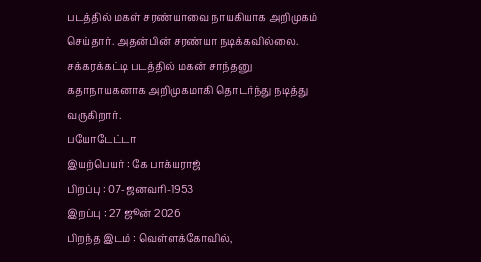படத்தில் மகள் சரண்யாவை நாயகியாக அறிமுகம் செய்தார். அதன்பின் சரண்யா நடிக்கவில்லை. சக்கரக்கட்டி படத்தில் மகன் சாந்தனு கதாநாயகனாக அறிமுகமாகி தொடர்ந்து நடித்து வருகிறார்.
பயோடேட்டா
இயற்பெயர் : கே பாக்யராஜ்
பிறப்பு : 07-ஜனவரி-1953
இறப்பு : 27 ஜூன் 2026
பிறந்த இடம் : வெள்ளக்கோவில்,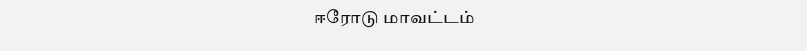ஈரோடு மாவட்டம்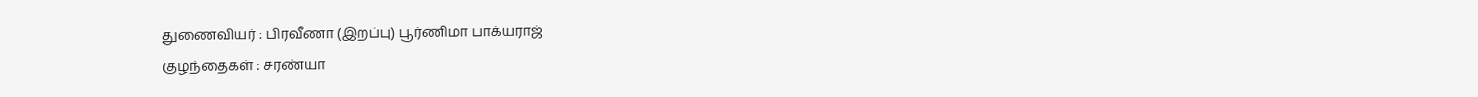துணைவியர் : பிரவீணா (இறப்பு) பூர்ணிமா பாக்யராஜ்
குழந்தைகள் : சரண்யா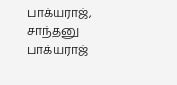பாக்யராஜ், சாந்தனு பாக்யராஜ்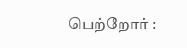பெற்றோர் :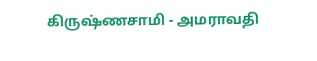கிருஷ்ணசாமி - அமராவதி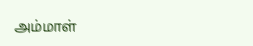அம்மாள்